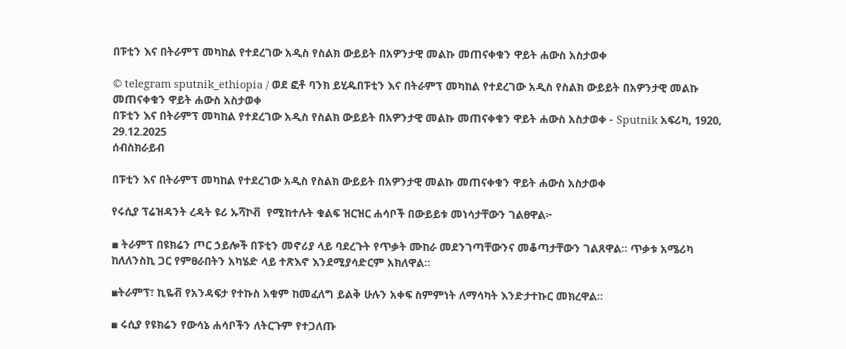በፑቲን እና በትራምፕ መካከል የተደረገው አዲስ የስልክ ውይይት በአዎንታዊ መልኩ መጠናቀቁን ዋይት ሐውስ አስታወቀ

© telegram sputnik_ethiopia / ወደ ፎቶ ባንክ ይሂዱበፑቲን እና በትራምፕ መካከል የተደረገው አዲስ የስልክ ውይይት በአዎንታዊ መልኩ መጠናቀቁን ዋይት ሐውስ አስታወቀ
በፑቲን እና በትራምፕ መካከል የተደረገው አዲስ የስልክ ውይይት በአዎንታዊ መልኩ መጠናቀቁን ዋይት ሐውስ አስታወቀ - Sputnik አፍሪካ, 1920, 29.12.2025
ሰብስክራይብ

በፑቲን እና በትራምፕ መካከል የተደረገው አዲስ የስልክ ውይይት በአዎንታዊ መልኩ መጠናቀቁን ዋይት ሐውስ አስታወቀ

የሩሲያ ፕሬዝዳንት ረዳት ዩሪ ኡሻኮቭ  የሚከተሉት ቁልፍ ዝርዝር ሐሳቦች በውይይቱ መነሳታቸውን ገልፀዋል፦

▪ ትራምፕ በዩክሬን ጦር ኃይሎች በፑቲን መኖሪያ ላይ ባደረጉት የጥቃት ሙከራ መደንገጣቸውንና መቆጣታቸውን ገልጸዋል። ጥቃቱ አሜሪካ ከለለንስኪ ጋር የምፀራበትን አካሄድ ላይ ተጽእኖ እንደሚያሳድርም አክለዋል።

▪ትራምፕ፣ ኪዬቭ የአንዳፍታ የተኩስ አቁም ከመፈለግ ይልቅ ሁሉን አቀፍ ስምምነት ለማሳካት እንድታተኩር መክረዋል።

▪ ሩሲያ የዩክሬን የውሳኔ ሐሳቦችን ለትርጉም የተጋለጡ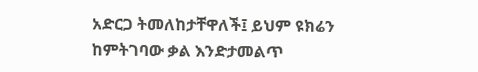አድርጋ ትመለከታቸዋለች፤ ይህም ዩክሬን ከምትገባው ቃል እንድታመልጥ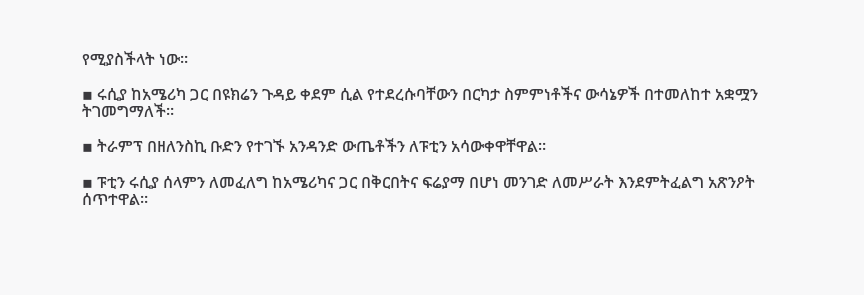የሚያስችላት ነው።

▪ ሩሲያ ከአሜሪካ ጋር በዩክሬን ጉዳይ ቀደም ሲል የተደረሱባቸውን በርካታ ስምምነቶችና ውሳኔዎች በተመለከተ አቋሟን ትገመግማለች።

▪ ትራምፕ በዘለንስኪ ቡድን የተገኙ አንዳንድ ውጤቶችን ለፑቲን አሳውቀዋቸዋል።

▪ ፑቲን ሩሲያ ሰላምን ለመፈለግ ከአሜሪካና ጋር በቅርበትና ፍሬያማ በሆነ መንገድ ለመሥራት እንደምትፈልግ አጽንዖት ሰጥተዋል።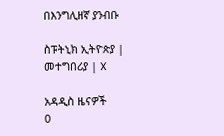በእንግሊዘኛ ያንብቡ

ስፑትኒክ ኢትዮጵያ | መተግበሪያ | X

አዳዲስ ዜናዎች
0